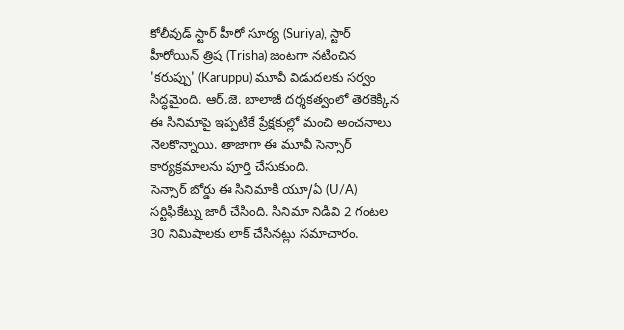కోలీవుడ్ స్టార్ హీరో సూర్య (Suriya), స్టార్ హీరోయిన్ త్రిష (Trisha) జంటగా నటించిన 'కరుప్పు' (Karuppu) మూవీ విడుదలకు సర్వం సిద్ధమైంది. ఆర్.జె. బాలాజీ దర్శకత్వంలో తెరకెక్కిన ఈ సినిమాపై ఇప్పటికే ప్రేక్షకుల్లో మంచి అంచనాలు నెలకొన్నాయి. తాజాగా ఈ మూవీ సెన్సార్ కార్యక్రమాలను పూర్తి చేసుకుంది.
సెన్సార్ బోర్డు ఈ సినిమాకి యూ/ఏ (U/A) సర్టిఫికేట్ను జారీ చేసింది. సినిమా నిడివి 2 గంటల 30 నిమిషాలకు లాక్ చేసినట్లు సమాచారం.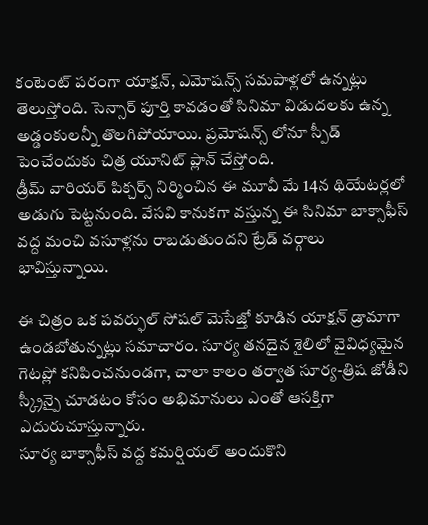కంటెంట్ పరంగా యాక్షన్, ఎమోషన్స్ సమపాళ్లలో ఉన్నట్లు తెలుస్తోంది. సెన్సార్ పూర్తి కావడంతో సినిమా విడుదలకు ఉన్న అడ్డంకులన్నీ తొలగిపోయాయి. ప్రమోషన్స్ లోనూ స్పీడ్ పెంచేందుకు చిత్ర యూనిట్ ప్లాన్ చేస్తోంది.
డ్రీమ్ వారియర్ పిక్చర్స్ నిర్మించిన ఈ మూవీ మే 14న థియేటర్లలో అడుగు పెట్టనుంది. వేసవి కానుకగా వస్తున్న ఈ సినిమా బాక్సాఫీస్ వద్ద మంచి వసూళ్లను రాబడుతుందని ట్రేడ్ వర్గాలు భావిస్తున్నాయి.

ఈ చిత్రం ఒక పవర్ఫుల్ సోషల్ మెసేజ్తో కూడిన యాక్షన్ డ్రామాగా ఉండబోతున్నట్లు సమాచారం. సూర్య తనదైన శైలిలో వైవిధ్యమైన గెటప్లో కనిపించనుండగా, చాలా కాలం తర్వాత సూర్య-త్రిష జోడీని స్క్రీన్పై చూడటం కోసం అభిమానులు ఎంతో ఆసక్తిగా ఎదురుచూస్తున్నారు.
సూర్య బాక్సాఫీస్ వద్ద కమర్షియల్ అందుకొని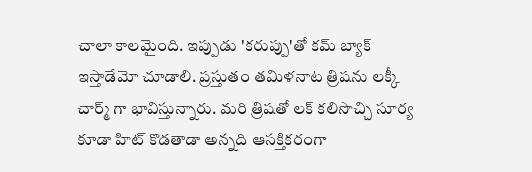చాలా కాలమైంది. ఇప్పుడు 'కరుప్పు'తో కమ్ బ్యాక్ ఇస్తాడేమో చూడాలి. ప్రస్తుతం తమిళనాట త్రిషను లక్కీ చార్మ్ గా భావిస్తున్నారు. మరి త్రిషతో లక్ కలిసొచ్చి సూర్య కూడా హిట్ కొడతాడా అన్నది ఆసక్తికరంగా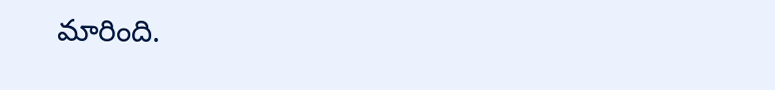మారింది.